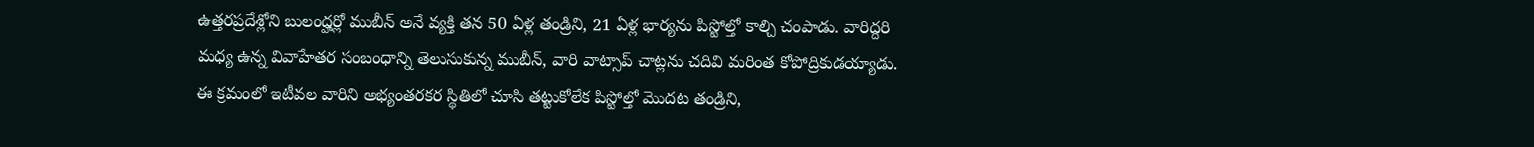ఉత్తరప్రదేశ్లోని బులంద్హర్లో ముబీన్ అనే వ్యక్తి తన 50 ఏళ్ల తండ్రిని, 21 ఏళ్ల భార్యను పిస్టోల్తో కాల్చి చంపాడు. వారిద్దరి మధ్య ఉన్న వివాహేతర సంబంధాన్ని తెలుసుకున్న ముబీన్, వారి వాట్సాప్ చాట్లను చదివి మరింత కోపోద్రికుడయ్యాడు. ఈ క్రమంలో ఇటీవల వారిని అభ్యంతరకర స్థితిలో చూసి తట్టుకోలేక పిస్టోల్తో మొదట తండ్రిని,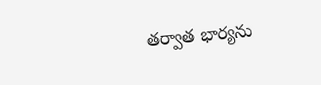తర్వాత భార్యను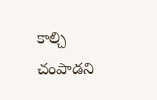కాల్చి చంపాడని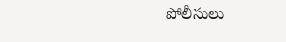పోలీసులు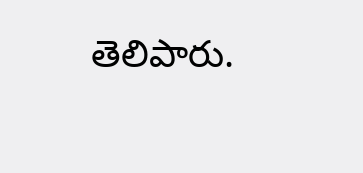తెలిపారు.